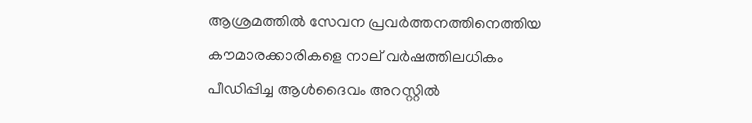ആശ്രമത്തില്‍ സേവന പ്രവര്‍ത്തനത്തിനെത്തിയ കൗമാരക്കാരികളെ നാല് വര്‍ഷത്തിലധികം പീഡിപ്പിച്ച ആള്‍ദൈവം അറസ്റ്റില്‍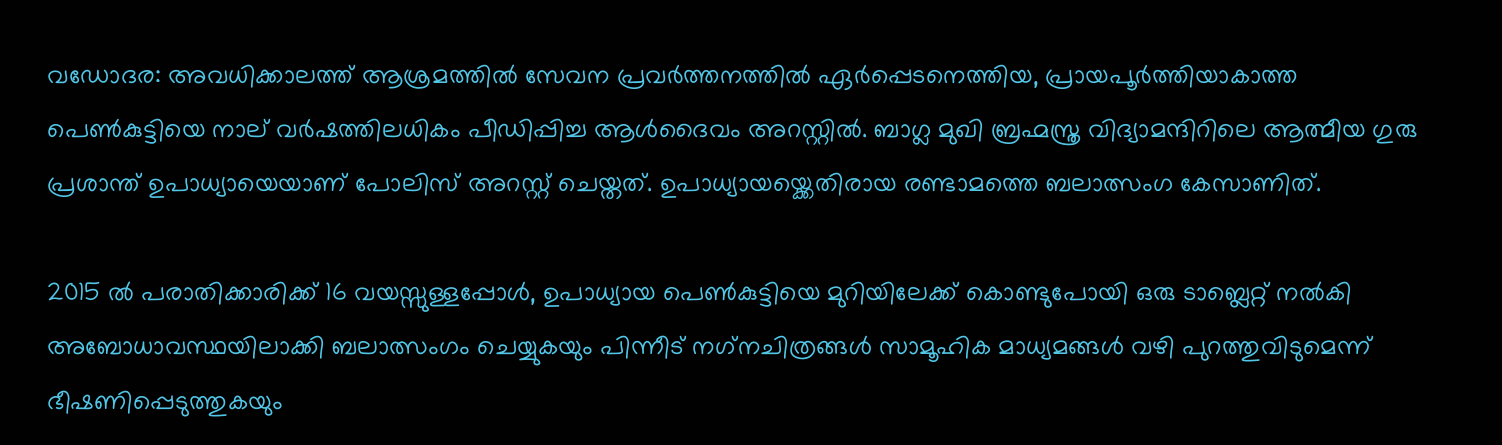വഡോദര: അവധിക്കാലത്ത് ആശ്രമത്തില്‍ സേവന പ്രവര്‍ത്തനത്തില്‍ ഏര്‍പ്പെടനെത്തിയ, പ്രായപൂര്‍ത്തിയാകാത്ത പെണ്‍കുട്ടിയെ നാല് വര്‍ഷത്തിലധികം പീഡിപ്പിച്ച ആള്‍ദൈവം അറസ്റ്റില്‍. ബാഗ്ല മുഖി ബ്രഹ്മസ്ത്ര വിദ്യാമന്ദിറിലെ ആത്മീയ ഗുരു പ്രശാന്ത് ഉപാധ്യായെയാണ് പോലിസ് അറസ്റ്റ് ചെയ്തത്. ഉപാധ്യായയ്ക്കെതിരായ രണ്ടാമത്തെ ബലാത്സംഗ കേസാണിത്.

2015 ല്‍ പരാതിക്കാരിക്ക് 16 വയസ്സുള്ളപ്പോള്‍, ഉപാധ്യായ പെണ്‍കുട്ടിയെ മുറിയിലേക്ക് കൊണ്ടുപോയി ഒരു ടാബ്ലെറ്റ് നല്‍കി അബോധാവസ്ഥയിലാക്കി ബലാത്സംഗം ചെയ്യുകയും പിന്നീട് നഗ്‌നചിത്രങ്ങള്‍ സാമൂഹിക മാധ്യമങ്ങള്‍ വഴി പുറത്തുവിടുമെന്ന് ഭീഷണിപ്പെടുത്തുകയും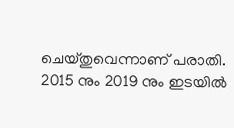ചെയ്തുവെന്നാണ് പരാതി. 2015 നും 2019 നും ഇടയില്‍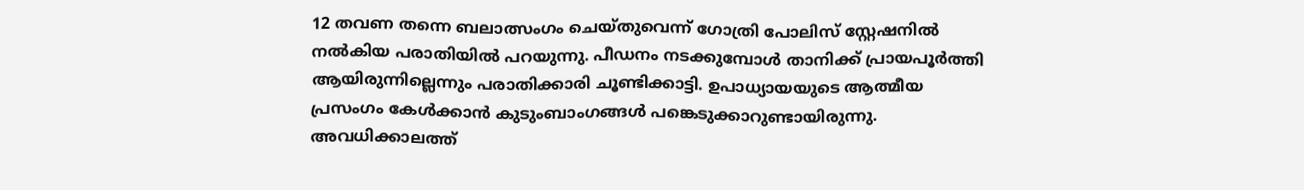12 തവണ തന്നെ ബലാത്സംഗം ചെയ്തുവെന്ന് ഗോത്രി പോലിസ് സ്റ്റേഷനില്‍ നല്‍കിയ പരാതിയില്‍ പറയുന്നു. പീഡനം നടക്കുമ്പോള്‍ താനിക്ക് പ്രായപൂര്‍ത്തി ആയിരുന്നില്ലെന്നും പരാതിക്കാരി ചൂണ്ടിക്കാട്ടി. ഉപാധ്യായയുടെ ആത്മീയ പ്രസംഗം കേള്‍ക്കാന്‍ കുടുംബാംഗങ്ങള്‍ പങ്കെടുക്കാറുണ്ടായിരുന്നു. അവധിക്കാലത്ത്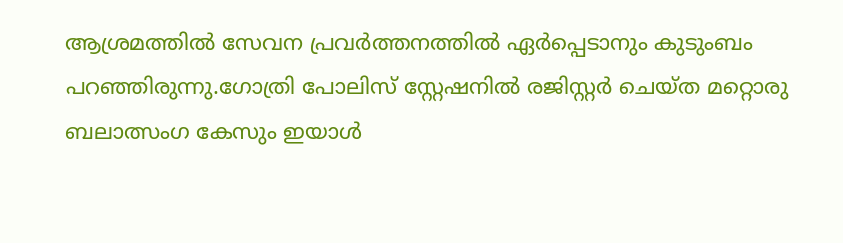ആശ്രമത്തില്‍ സേവന പ്രവര്‍ത്തനത്തില്‍ ഏര്‍പ്പെടാനും കുടുംബം പറഞ്ഞിരുന്നു.ഗോത്രി പോലിസ് സ്റ്റേഷനില്‍ രജിസ്റ്റര്‍ ചെയ്ത മറ്റൊരു ബലാത്സംഗ കേസും ഇയാള്‍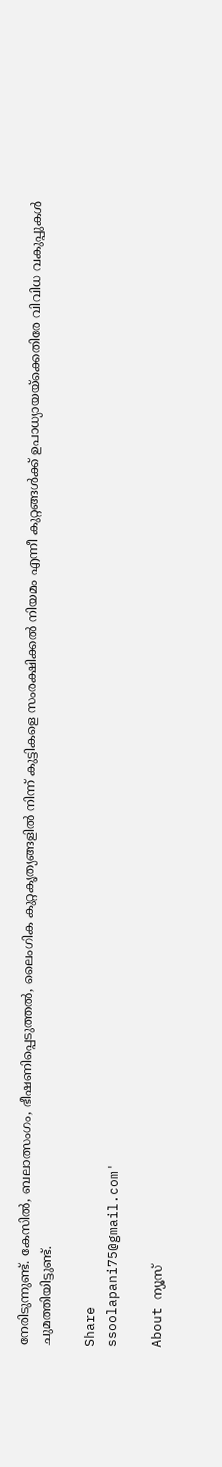നേരിടുന്നുണ്ട്. കേസില്‍, ബലാത്സംഗം, ഭീഷണിപ്പെടുത്തല്‍, ലൈംഗിക കുറ്റകൃത്യങ്ങളില്‍ നിന്ന് കുട്ടികളെ സംരക്ഷിക്കല്‍ നിയമം എന്നീ കുറ്റങ്ങള്‍ക്ക് ഉപാധ്യായയ്ക്കെതിരേ വിവിധ വകുപ്പുകള്‍ ചുമത്തിയിട്ടുണ്ട്.

Share
ssoolapani75@gmail.com'

About ന്യൂസ്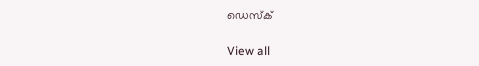ഡെസ്ക്

View all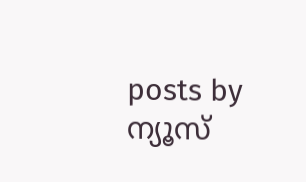posts by ന്യൂസ്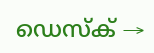ഡെസ്ക് →